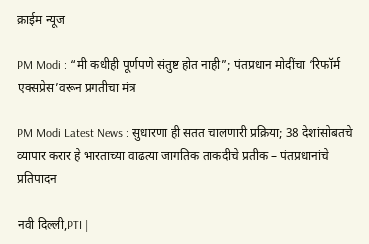क्राईम न्यूज

PM Modi : “मी कधीही पूर्णपणे संतुष्ट होत नाही”; पंतप्रधान मोदींचा ‘रिफॉर्म एक्सप्रेस’वरून प्रगतीचा मंत्र

PM Modi Latest News : सुधारणा ही सतत चालणारी प्रक्रिया; 38 देशांसोबतचे व्यापार करार हे भारताच्या वाढत्या जागतिक ताकदीचे प्रतीक – पंतप्रधानांचे प्रतिपादन

नवी दिल्ली,PTI |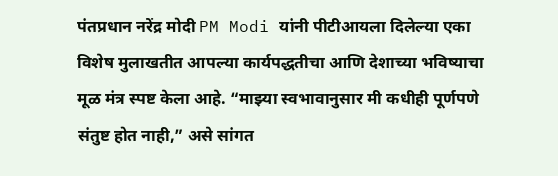पंतप्रधान नरेंद्र मोदी PM Modi यांनी पीटीआयला दिलेल्या एका विशेष मुलाखतीत आपल्या कार्यपद्धतीचा आणि देशाच्या भविष्याचा मूळ मंत्र स्पष्ट केला आहे. “माझ्या स्वभावानुसार मी कधीही पूर्णपणे संतुष्ट होत नाही,” असे सांगत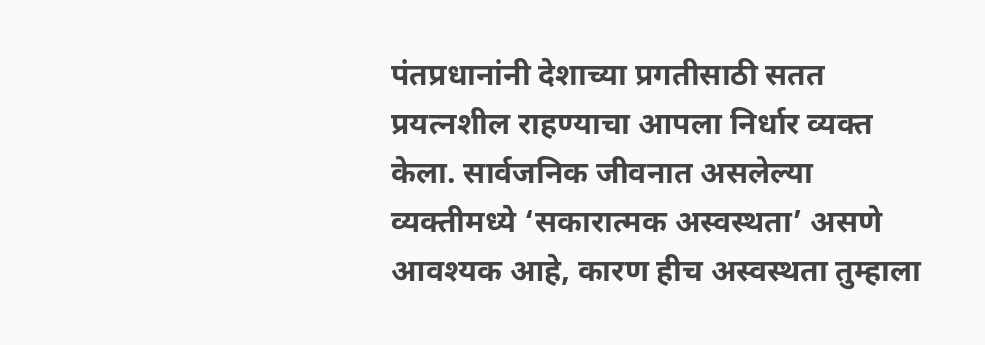पंतप्रधानांनी देशाच्या प्रगतीसाठी सतत प्रयत्नशील राहण्याचा आपला निर्धार व्यक्त केला. सार्वजनिक जीवनात असलेल्या व्यक्तीमध्ये ‘सकारात्मक अस्वस्थता’ असणे आवश्यक आहे, कारण हीच अस्वस्थता तुम्हाला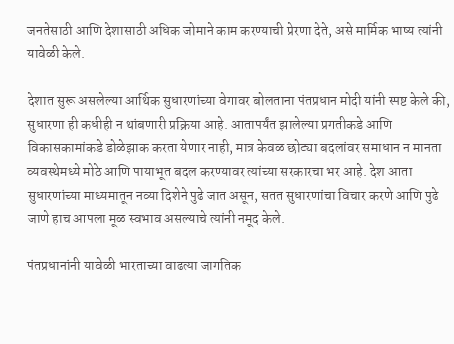जनतेसाठी आणि देशासाठी अधिक जोमाने काम करण्याची प्रेरणा देते, असे मार्मिक भाष्य त्यांनी यावेळी केले.

देशात सुरू असलेल्या आर्थिक सुधारणांच्या वेगावर बोलताना पंतप्रधान मोदी यांनी स्पष्ट केले की, सुधारणा ही कधीही न थांबणारी प्रक्रिया आहे. आतापर्यंत झालेल्या प्रगतीकडे आणि विकासकामांकडे डोळेझाक करता येणार नाही, मात्र केवळ छोट्या बदलांवर समाधान न मानता व्यवस्थेमध्ये मोठे आणि पायाभूत बदल करण्यावर त्यांच्या सरकारचा भर आहे. देश आता सुधारणांच्या माध्यमातून नव्या दिशेने पुढे जात असून, सतत सुधारणांचा विचार करणे आणि पुढे जाणे हाच आपला मूळ स्वभाव असल्याचे त्यांनी नमूद केले.

पंतप्रधानांनी यावेळी भारताच्या वाढत्या जागतिक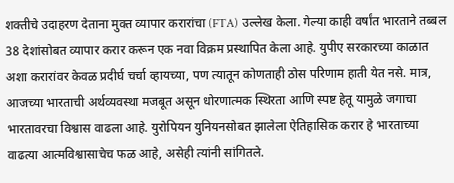शक्तीचे उदाहरण देताना मुक्त व्यापार करारांचा (FTA) उल्लेख केला. गेल्या काही वर्षांत भारताने तब्बल 38 देशांसोबत व्यापार करार करून एक नवा विक्रम प्रस्थापित केला आहे. युपीए सरकारच्या काळात अशा करारांवर केवळ प्रदीर्घ चर्चा व्हायच्या, पण त्यातून कोणताही ठोस परिणाम हाती येत नसे. मात्र, आजच्या भारताची अर्थव्यवस्था मजबूत असून धोरणात्मक स्थिरता आणि स्पष्ट हेतू यामुळे जगाचा भारतावरचा विश्वास वाढला आहे. युरोपियन युनियनसोबत झालेला ऐतिहासिक करार हे भारताच्या वाढत्या आत्मविश्वासाचेच फळ आहे, असेही त्यांनी सांगितले.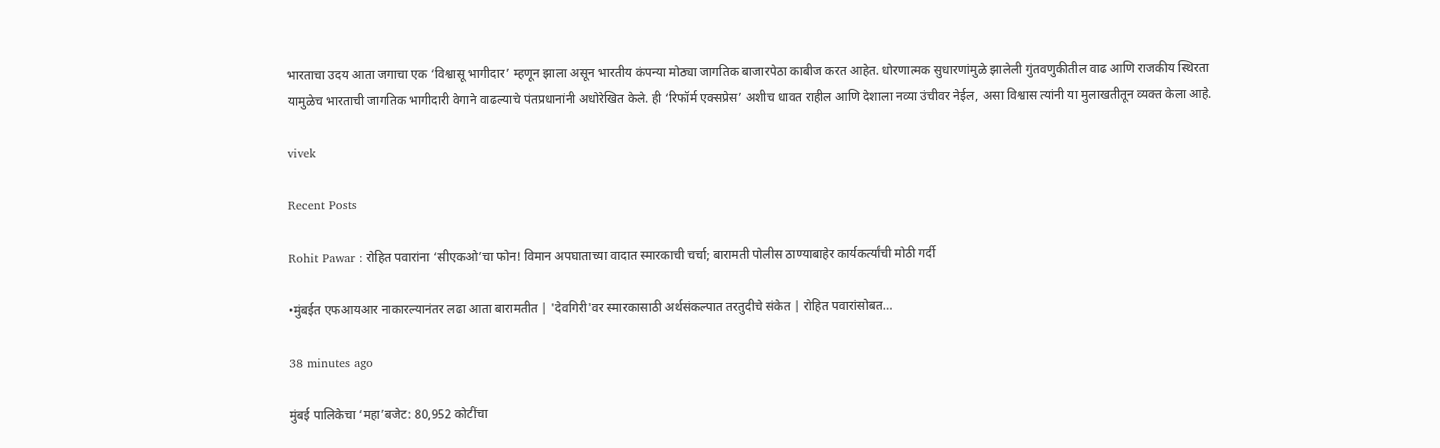भारताचा उदय आता जगाचा एक ‘विश्वासू भागीदार’ म्हणून झाला असून भारतीय कंपन्या मोठ्या जागतिक बाजारपेठा काबीज करत आहेत. धोरणात्मक सुधारणांमुळे झालेली गुंतवणुकीतील वाढ आणि राजकीय स्थिरता यामुळेच भारताची जागतिक भागीदारी वेगाने वाढल्याचे पंतप्रधानांनी अधोरेखित केले. ही ‘रिफॉर्म एक्सप्रेस’ अशीच धावत राहील आणि देशाला नव्या उंचीवर नेईल, असा विश्वास त्यांनी या मुलाखतीतून व्यक्त केला आहे.

vivek

Recent Posts

Rohit Pawar : रोहित पवारांना ‘सीएकओ’चा फोन! विमान अपघाताच्या वादात स्मारकाची चर्चा; बारामती पोलीस ठाण्याबाहेर कार्यकर्त्यांची मोठी गर्दी

•मुंबईत एफआयआर नाकारल्यानंतर लढा आता बारामतीत | 'देवगिरी'वर स्मारकासाठी अर्थसंकल्पात तरतुदीचे संकेत | रोहित पवारांसोबत…

38 minutes ago

मुंबई पालिकेचा ‘महा’बजेट: 80,952 कोटींचा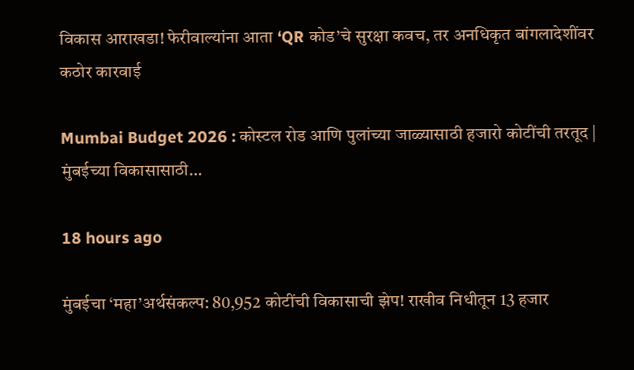विकास आराखडा! फेरीवाल्यांना आता ‘QR कोड’चे सुरक्षा कवच, तर अनधिकृत बांगलादेशींवर कठोर कारवाई

Mumbai Budget 2026 : कोस्टल रोड आणि पुलांच्या जाळ्यासाठी हजारो कोटींची तरतूद | मुंबईच्या विकासासाठी…

18 hours ago

मुंबईचा ‘महा’अर्थसंकल्प: 80,952 कोटींची विकासाची झेप! राखीव निधीतून 13 हजार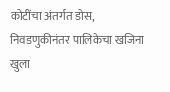कोटींचा अंतर्गत डोस, निवडणुकीनंतर पालिकेचा खजिना खुला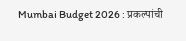Mumbai Budget 2026 : प्रकल्पांची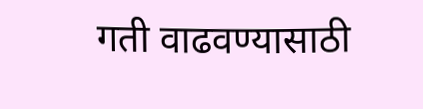गती वाढवण्यासाठी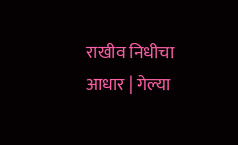राखीव निधीचा आधार | गेल्या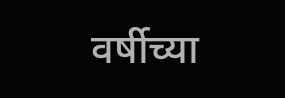वर्षीच्या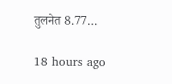तुलनेत 8.77…

18 hours ago